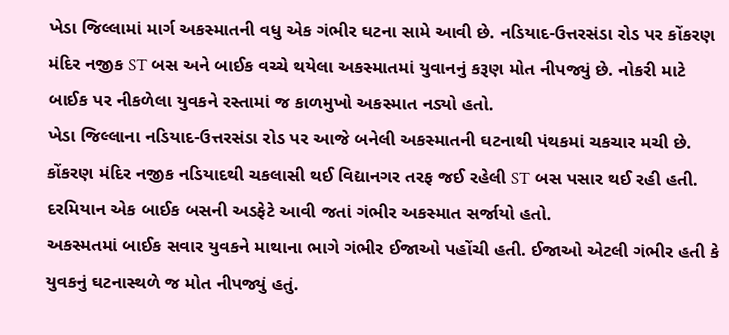ખેડા જિલ્લામાં માર્ગ અકસ્માતની વધુ એક ગંભીર ઘટના સામે આવી છે. નડિયાદ-ઉત્તરસંડા રોડ પર કોંકરણ મંદિર નજીક ST બસ અને બાઈક વચ્ચે થયેલા અકસ્માતમાં યુવાનનું કરૂણ મોત નીપજ્યું છે. નોકરી માટે બાઈક પર નીકળેલા યુવકને રસ્તામાં જ કાળમુખો અકસ્માત નડ્યો હતો.
ખેડા જિલ્લાના નડિયાદ-ઉત્તરસંડા રોડ પર આજે બનેલી અકસ્માતની ઘટનાથી પંથકમાં ચકચાર મચી છે. કોંકરણ મંદિર નજીક નડિયાદથી ચકલાસી થઈ વિદ્યાનગર તરફ જઈ રહેલી ST બસ પસાર થઈ રહી હતી. દરમિયાન એક બાઈક બસની અડફેટે આવી જતાં ગંભીર અકસ્માત સર્જાયો હતો.
અકસ્મતમાં બાઈક સવાર યુવકને માથાના ભાગે ગંભીર ઈજાઓ પહોંચી હતી. ઈજાઓ એટલી ગંભીર હતી કે યુવકનું ઘટનાસ્થળે જ મોત નીપજ્યું હતું.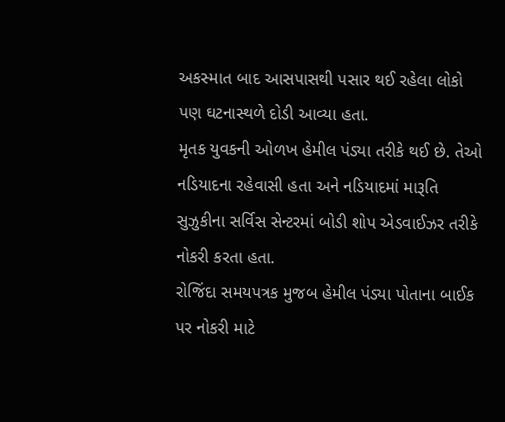અકસ્માત બાદ આસપાસથી પસાર થઈ રહેલા લોકો પણ ઘટનાસ્થળે દોડી આવ્યા હતા.
મૃતક યુવકની ઓળખ હેમીલ પંડ્યા તરીકે થઈ છે. તેઓ નડિયાદના રહેવાસી હતા અને નડિયાદમાં મારૂતિ સુઝુકીના સર્વિસ સેન્ટરમાં બોડી શોપ એડવાઈઝર તરીકે નોકરી કરતા હતા.
રોજિંદા સમયપત્રક મુજબ હેમીલ પંડ્યા પોતાના બાઈક પર નોકરી માટે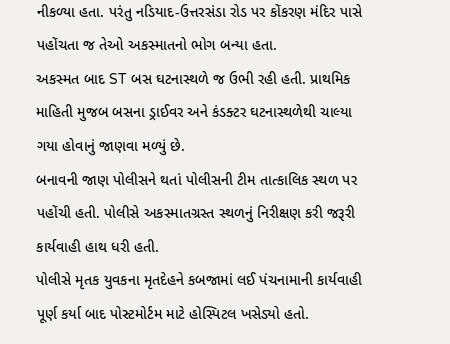નીકળ્યા હતા. પરંતુ નડિયાદ-ઉત્તરસંડા રોડ પર કોંકરણ મંદિર પાસે પહોંચતા જ તેઓ અકસ્માતનો ભોગ બન્યા હતા.
અકસ્મત બાદ ST બસ ઘટનાસ્થળે જ ઉભી રહી હતી. પ્રાથમિક માહિતી મુજબ બસના ડ્રાઈવર અને કંડક્ટર ઘટનાસ્થળેથી ચાલ્યા ગયા હોવાનું જાણવા મળ્યું છે.
બનાવની જાણ પોલીસને થતાં પોલીસની ટીમ તાત્કાલિક સ્થળ પર પહોંચી હતી. પોલીસે અકસ્માતગ્રસ્ત સ્થળનું નિરીક્ષણ કરી જરૂરી કાર્યવાહી હાથ ધરી હતી.
પોલીસે મૃતક યુવકના મૃતદેહને કબજામાં લઈ પંચનામાની કાર્યવાહી પૂર્ણ કર્યા બાદ પોસ્ટમોર્ટમ માટે હોસ્પિટલ ખસેડ્યો હતો.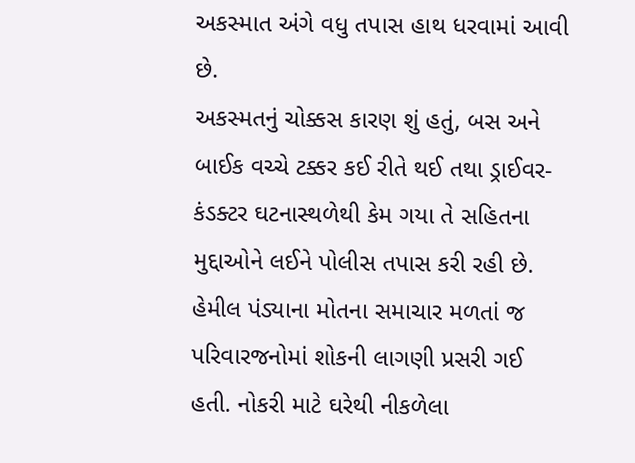અકસ્માત અંગે વધુ તપાસ હાથ ધરવામાં આવી છે.
અકસ્મતનું ચોક્કસ કારણ શું હતું, બસ અને બાઈક વચ્ચે ટક્કર કઈ રીતે થઈ તથા ડ્રાઈવર-કંડક્ટર ઘટનાસ્થળેથી કેમ ગયા તે સહિતના મુદ્દાઓને લઈને પોલીસ તપાસ કરી રહી છે.
હેમીલ પંડ્યાના મોતના સમાચાર મળતાં જ પરિવારજનોમાં શોકની લાગણી પ્રસરી ગઈ હતી. નોકરી માટે ઘરેથી નીકળેલા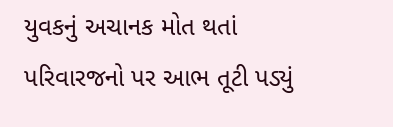યુવકનું અચાનક મોત થતાં પરિવારજનો પર આભ તૂટી પડ્યું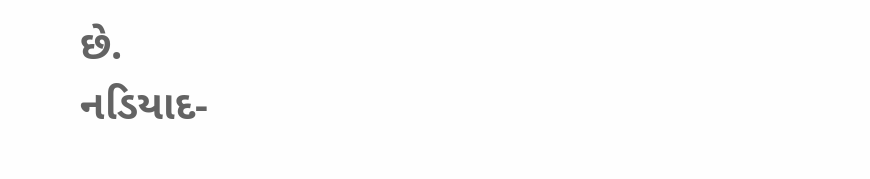છે.
નડિયાદ-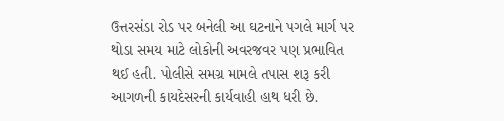ઉત્તરસંડા રોડ પર બનેલી આ ઘટનાને પગલે માર્ગ પર થોડા સમય માટે લોકોની અવરજવર પણ પ્રભાવિત થઈ હતી. પોલીસે સમગ્ર મામલે તપાસ શરૂ કરી આગળની કાયદેસરની કાર્યવાહી હાથ ધરી છે.